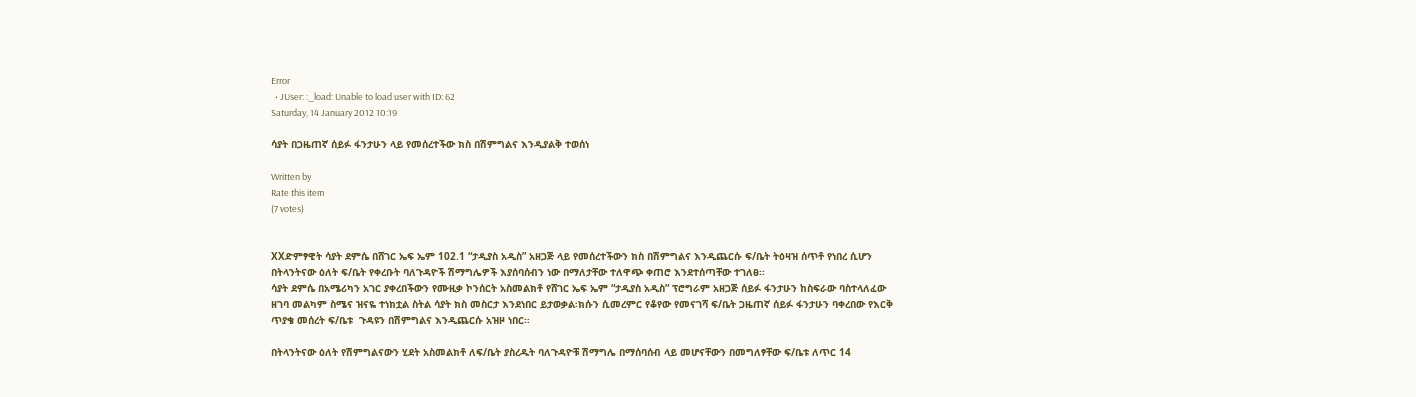Error
  • JUser: :_load: Unable to load user with ID: 62
Saturday, 14 January 2012 10:19

ሳያት በጋዜጠኛ ሰይፉ ፋንታሁን ላይ የመሰረተችው ክስ በሽምግልና እንዲያልቅ ተወሰነ

Written by
Rate this item
(7 votes)


XXድምፃዊት ሳያት ደምሴ በሸገር ኤፍ ኤም 102.1 “ታዲያስ አዲስ” አዘጋጅ ላይ የመሰረተችውን ክስ በሽምግልና እንዲጨርሱ ፍ/ቤት ትዕዛዝ ሰጥቶ የነበረ ሲሆን በትላንትናው ዕለት ፍ/ቤት የቀረቡት ባለጉዳዮች ሽማግሌዎች እያሰባሰብን ነው በማለታቸው ተለዋጭ ቀጠሮ እንደተሰጣቸው ተገለፀ፡፡
ሳያት ደምሴ በአሜሪካን አገር ያቀረበችውን የሙዚቃ ኮንሰርት አስመልክቶ የሸገር ኤፍ ኤም “ታዲያስ አዲስ” ፕሮግራም አዘጋጅ ሰይፉ ፋንታሁን ከስፍራው ባስተላለፈው ዘገባ መልካም ስሜና ዝናዬ ተነክቷል ስትል ሳያት ክስ መስርታ እንደነበር ይታወቃል፡ክሱን ሲመረምር የቆየው የመናገሻ ፍ/ቤት ጋዜጠኛ ሰይፉ ፋንታሁን ባቀረበው የእርቅ ጥያቄ መሰረት ፍ/ቤቱ  ጉዳዩን በሽምግልና እንዲጨርሱ አዝዞ ነበር፡፡

በትላንትናው ዕለት የሽምግልናውን ሂደት አስመልክቶ ለፍ/ቤት ያስረዱት ባለጉዳዮቹ ሽማግሌ በማሰባሰብ ላይ መሆናቸውን በመግለፃቸው ፍ/ቤቱ ለጥር 14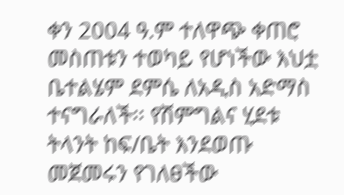ቀን 2004 ዓ.ም ተለዋጭ ቀጠሮ መስጠቱን ተወካይ የሆነችው እህቷ ቤተልሄም ደምሴ ለአዲስ አድማስ ተናግራለች፡፡ የሽምግልና ሂደቱ ትላንት ከፍ/ቤት እንደወጡ መጀመሩን የገለፀችው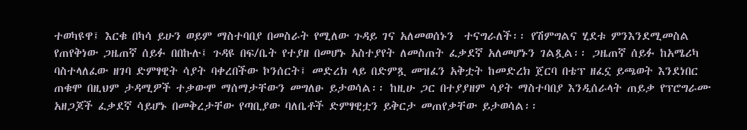ተወካዩዋ፤ እርቁ በካሳ ይሁን ወይም ማስተባበያ በመስራት የሚለው ጉዳይ ገና አለመወሰኑን  ተናግራለች፡፡ የሽምግልና ሂደቱ ምንእንደሚመስል የጠየቅነው ጋዜጠኛ ሰይፉ በበኩሉ፤ ጉዳዩ በፍ/ቤት የተያዘ በመሆኑ አስተያየት ለመስጠት ፈቃደኛ አለመሆኑን ገልጿል፡፡ ጋዜጠኛ ሰይፉ ከአሜሪካ ባስተላለፈው ዘገባ ድምፃዊት ሳያት ባቀረበችው ኮንሰርት፤ መድረክ ላይ በድምጿ መዝፈን አቅቷት ከመድረክ ጀርባ በቴፕ ዘፈኗ ይጫወት እንደነበር ጠቁሞ በዚህም ታዳሚዎች ተቃውሞ ማሰማታቸውን መግለፁ ይታወሳል፡፡ ከዚሁ ጋር በተያያዘም ሳያት ማስተባበያ እንዲሰራላት ጠይቃ የፕሮግራሙ አዘጋጆች ፈቃደኛ ሳይሆኑ በመቅረታቸው የጣቢያው ባለቤቶች ድምፃዊቷን ይቅርታ መጠየቃቸው ይታወሳል፡፡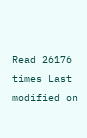Read 26176 times Last modified on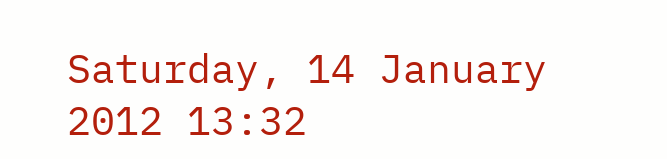Saturday, 14 January 2012 13:32